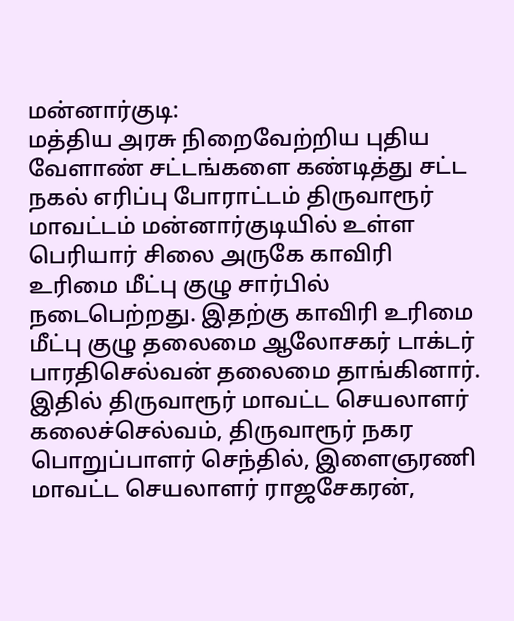மன்னார்குடி:
மத்திய அரசு நிறைவேற்றிய புதிய வேளாண் சட்டங்களை கண்டித்து சட்ட நகல் எரிப்பு போராட்டம் திருவாரூர் மாவட்டம் மன்னார்குடியில் உள்ள பெரியார் சிலை அருகே காவிரி உரிமை மீட்பு குழு சார்பில் நடைபெற்றது. இதற்கு காவிரி உரிமை மீட்பு குழு தலைமை ஆலோசகர் டாக்டர் பாரதிசெல்வன் தலைமை தாங்கினார். இதில் திருவாரூர் மாவட்ட செயலாளர் கலைச்செல்வம், திருவாரூர் நகர பொறுப்பாளர் செந்தில், இளைஞரணி மாவட்ட செயலாளர் ராஜசேகரன்,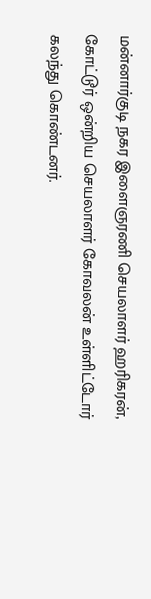மன்னார்குடி நகர இளைஞரணி செயலாளர் ஹரிகரன், கோட்டூர் ஒன்றிய செயலாளர் கோவலன் உள்ளிட்டோர் கலந்து கொண்டனர்.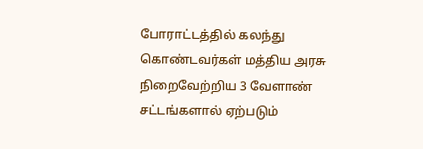போராட்டத்தில் கலந்து கொண்டவர்கள் மத்திய அரசு நிறைவேற்றிய 3 வேளாண் சட்டங்களால் ஏற்படும்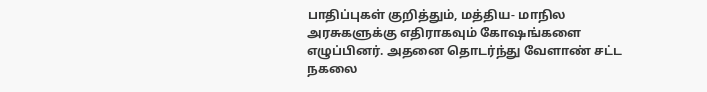பாதிப்புகள் குறித்தும், மத்திய- மாநில அரசுகளுக்கு எதிராகவும் கோஷங்களை எழுப்பினர். அதனை தொடர்ந்து வேளாண் சட்ட நகலை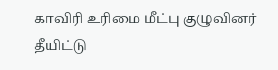காவிரி உரிமை மீட்பு குழுவினர் தீயிட்டு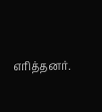எரித்தனர்.